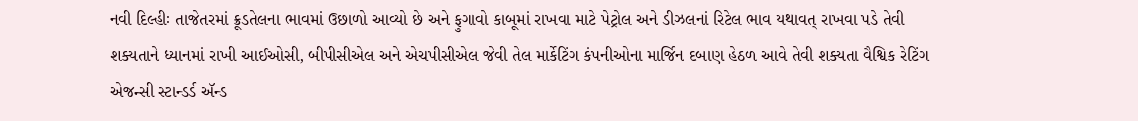નવી દિલ્હીઃ તાજેતરમાં ક્રૂડતેલના ભાવમાં ઉછાળો આવ્યો છે અને ફુગાવો કાબૂમાં રાખવા માટે પેટ્રોલ અને ડીઝલનાં રિટેલ ભાવ યથાવત્ રાખવા પડે તેવી શક્યતાને ધ્યાનમાં રાખી આઈઓસી, બીપીસીએલ અને એચપીસીએલ જેવી તેલ માર્કેટિંગ કંપનીઓના માર્જિન દબાણ હેઠળ આવે તેવી શક્યતા વૈશ્વિક રેટિંગ એજન્સી સ્ટાન્ડર્ડ ઍન્ડ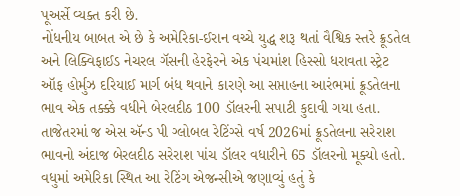પૂઅર્સે વ્યક્ત કરી છે.
નોંધનીય બાબત એ છે કે અમેરિકા-ઈરાન વચ્ચે યુદ્ધ શરૂ થતાં વૈશ્વિક સ્તરે ક્રૂડતેલ અને લિક્વિફાઈડ નેચરલ ગૅસની હેરફેરને એક પંચમાંશ હિસ્સો ધરાવતા સ્ટ્રેટ ઑફ હોર્મુઝ દરિયાઈ માર્ગ બંધ થવાને કારણે આ સપ્તાહના આરંભમાં ક્રૂડતેલના ભાવ એક તક્ક્કે વધીને બેરલદીઠ 100 ડૉલરની સપાટી કુદાવી ગયા હતા. તાજેતરમાં જ એસ ઍન્ડ પી ગ્લોબલ રેટિંગ્સે વર્ષ 2026માં ક્રૂડતેલના સરેરાશ ભાવનો અંદાજ બેરલદીઠ સરેરાશ પાંચ ડૉલર વધારીને 65 ડૉલરનો મૂક્યો હતો.
વધુમાં અમેરિકા સ્થિત આ રેટિંગ એજન્સીએ જણાવ્યું હતું કે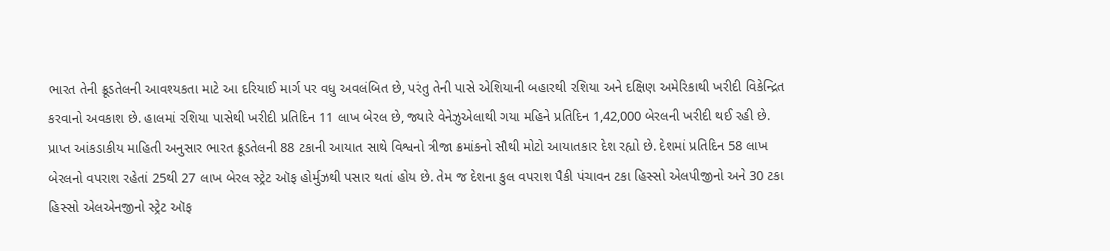ભારત તેની ક્રૂડતેલની આવશ્યકતા માટે આ દરિયાઈ માર્ગ પર વધુ અવલંબિત છે, પરંતુ તેની પાસે એશિયાની બહારથી રશિયા અને દક્ષિણ અમેરિકાથી ખરીદી વિકેન્દ્રિત કરવાનો અવકાશ છે. હાલમાં રશિયા પાસેથી ખરીદી પ્રતિદિન 11 લાખ બેરલ છે, જ્યારે વેનેઝુએલાથી ગયા મહિને પ્રતિદિન 1,42,000 બેરલની ખરીદી થઈ રહી છે.
પ્રાપ્ત આંકડાકીય માહિતી અનુસાર ભારત ક્રૂડતેલની 88 ટકાની આયાત સાથે વિશ્વનો ત્રીજા ક્રમાંકનો સૌથી મોટો આયાતકાર દેશ રહ્યો છે. દેશમાં પ્રતિદિન 58 લાખ બેરલનો વપરાશ રહેતાં 25થી 27 લાખ બેરલ સ્ટ્રેટ ઑફ હોર્મુઝથી પસાર થતાં હોય છે. તેમ જ દેશના કુલ વપરાશ પૈકી પંચાવન ટકા હિસ્સો એલપીજીનો અને 30 ટકા હિસ્સો એલએનજીનો સ્ટ્રેટ ઑફ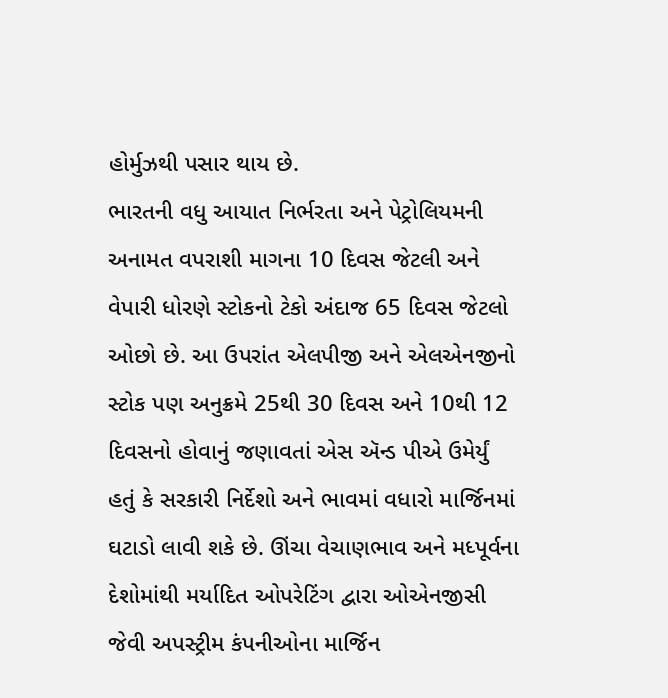હોર્મુઝથી પસાર થાય છે.
ભારતની વધુ આયાત નિર્ભરતા અને પેટ્રોલિયમની અનામત વપરાશી માગના 10 દિવસ જેટલી અને વેપારી ધોરણે સ્ટોકનો ટેકો અંદાજ 65 દિવસ જેટલો ઓછો છે. આ ઉપરાંત એલપીજી અને એલએનજીનો સ્ટોક પણ અનુક્રમે 25થી 30 દિવસ અને 10થી 12 દિવસનો હોવાનું જણાવતાં એસ ઍન્ડ પીએ ઉમેર્યું હતું કે સરકારી નિર્દેશો અને ભાવમાં વધારો માર્જિનમાં ઘટાડો લાવી શકે છે. ઊંચા વેચાણભાવ અને મધ્પૂર્વના દેશોમાંથી મર્યાદિત ઓપરેટિંગ દ્વારા ઓએનજીસી જેવી અપસ્ટ્રીમ કંપનીઓના માર્જિન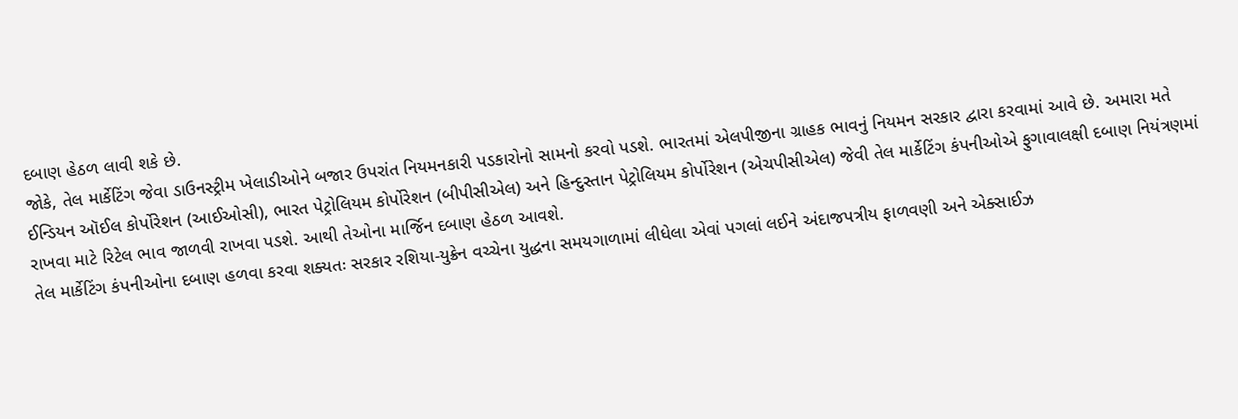દબાણ હેઠળ લાવી શકે છે.
જોકે, તેલ માર્કેટિંગ જેવા ડાઉનસ્ટ્રીમ ખેલાડીઓને બજાર ઉપરાંત નિયમનકારી પડકારોનો સામનો કરવો પડશે. ભારતમાં એલપીજીના ગ્રાહક ભાવનું નિયમન સરકાર દ્વારા કરવામાં આવે છે. અમારા મતે ઈન્ડિયન ઑઈલ કોર્પોરેશન (આઈઓસી), ભારત પેટ્રોલિયમ કોર્પોરેશન (બીપીસીએલ) અને હિન્દુસ્તાન પેટ્રોલિયમ કોર્પોરેશન (એચપીસીએલ) જેવી તેલ માર્કેટિંગ કંપનીઓએ ફુગાવાલક્ષી દબાણ નિયંત્રણમાં રાખવા માટે રિટેલ ભાવ જાળવી રાખવા પડશે. આથી તેઓના માર્જિન દબાણ હેઠળ આવશે.
તેલ માર્કેટિંગ કંપનીઓના દબાણ હળવા કરવા શક્યતઃ સરકાર રશિયા-યુક્રેન વચ્ચેના યુદ્ધના સમયગાળામાં લીધેલા એવાં પગલાં લઈને અંદાજપત્રીય ફાળવણી અને એક્સાઈઝ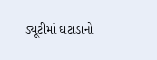ડ્યૂટીમાં ઘટાડાનો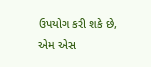ઉપયોગ કરી શકે છે, એમ એસ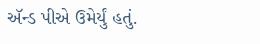ઍન્ડ પીએ ઉમેર્યું હતું.